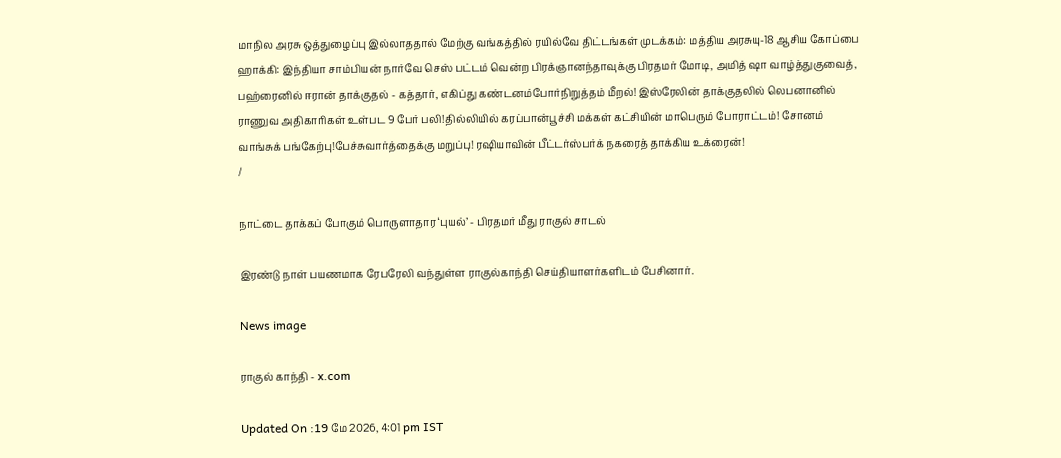மாநில அரசு ஒத்துழைப்பு இல்லாததால் மேற்கு வங்கத்தில் ரயில்வே திட்டங்கள் முடக்கம்: மத்திய அரசுயு-18 ஆசிய கோப்பை ஹாக்கி: இந்தியா சாம்பியன் நார்வே செஸ் பட்டம் வென்ற பிரக்ஞானந்தாவுக்கு பிரதமர் மோடி, அமித் ஷா வாழ்த்துகுவைத், பஹ்ரைனில் ஈரான் தாக்குதல் - கத்தார், எகிப்து கண்டனம்போர்நிறுத்தம் மீறல்! இஸ்ரேலின் தாக்குதலில் லெபனானில் ராணுவ அதிகாரிகள் உள்பட 9 பேர் பலி!தில்லியில் கரப்பான்பூச்சி மக்கள் கட்சியின் மாபெரும் போராட்டம்! சோனம் வாங்சுக் பங்கேற்பு!பேச்சுவார்த்தைக்கு மறுப்பு! ரஷியாவின் பீட்டர்ஸ்பர்க் நகரைத் தாக்கிய உக்ரைன்!
/

நாட்டை தாக்கப் போகும் பொருளாதார ‘புயல்’ - பிரதமர் மீது ராகுல் சாடல்

இரண்டு நாள் பயணமாக ரேபரேலி வந்துள்ள ராகுல்காந்தி செய்தியாளர்களிடம் பேசினார்.

News image

ராகுல் காந்தி - x.com

Updated On :19 மே 2026, 4:01 pm IST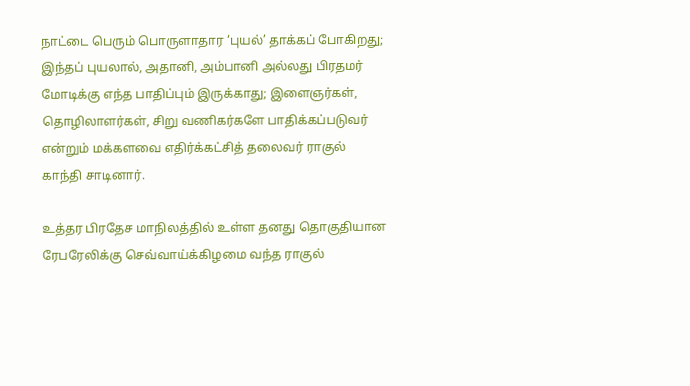நாட்டை பெரும் பொருளாதார ‘புயல்’ தாக்கப் போகிறது; இந்தப் புயலால், அதானி, அம்பானி அல்லது பிரதமர் மோடிக்கு எந்த பாதிப்பும் இருக்காது; இளைஞர்கள், தொழிலாளர்கள், சிறு வணிகர்களே பாதிக்கப்படுவர் என்றும் மக்களவை எதிர்க்கட்சித் தலைவர் ராகுல் காந்தி சாடினார்.

உத்தர பிரதேச மாநிலத்தில் உள்ள தனது தொகுதியான ரேபரேலிக்கு செவ்வாய்க்கிழமை வந்த ராகுல்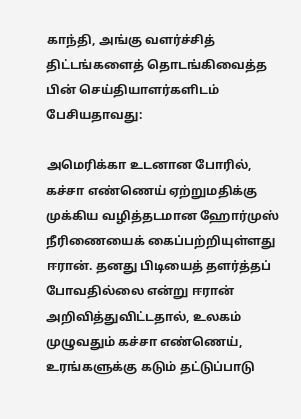காந்தி, அங்கு வளர்ச்சித் திட்டங்களைத் தொடங்கிவைத்த பின் செய்தியாளர்களிடம் பேசியதாவது:

அமெரிக்கா உடனான போரில், கச்சா எண்ணெய் ஏற்றுமதிக்கு முக்கிய வழித்தடமான ஹோர்முஸ் நீரிணையைக் கைப்பற்றியுள்ளது ஈரான். தனது பிடியைத் தளர்த்தப் போவதில்லை என்று ஈரான் அறிவித்துவிட்டதால், உலகம் முழுவதும் கச்சா எண்ணெய், உரங்களுக்கு கடும் தட்டுப்பாடு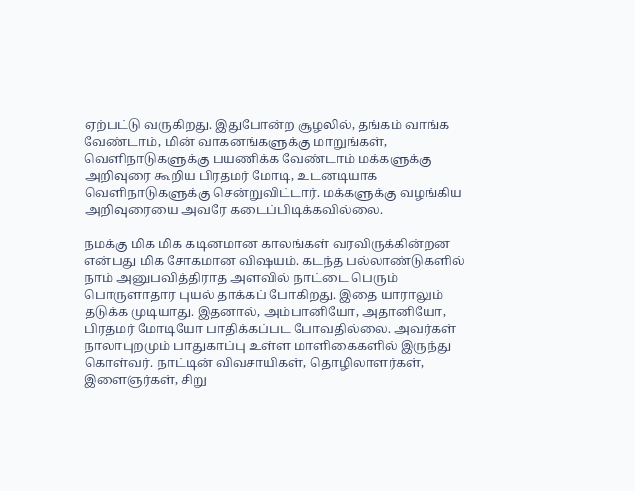ஏற்பட்டு வருகிறது. இதுபோன்ற சூழலில், தங்கம் வாங்க வேண்டாம், மின் வாகனங்களுக்கு மாறுங்கள், வெளிநாடுகளுக்கு பயணிக்க வேண்டாம் மக்களுக்கு அறிவுரை கூறிய பிரதமர் மோடி, உடனடியாக வெளிநாடுகளுக்கு சென்றுவிட்டார். மக்களுக்கு வழங்கிய அறிவுரையை அவரே கடைப்பிடிக்கவில்லை.

நமக்கு மிக மிக கடினமான காலங்கள் வரவிருக்கின்றன என்பது மிக சோகமான விஷயம். கடந்த பல்லாண்டுகளில் நாம் அனுபவித்திராத அளவில் நாட்டை பெரும் பொருளாதார புயல் தாக்கப் போகிறது. இதை யாராலும் தடுக்க முடியாது. இதனால், அம்பானியோ, அதானியோ, பிரதமர் மோடியோ பாதிக்கப்பட போவதில்லை. அவர்கள் நாலாபுறமும் பாதுகாப்பு உள்ள மாளிகைகளில் இருந்து கொள்வர். நாட்டின் விவசாயிகள், தொழிலாளர்கள், இளைஞர்கள், சிறு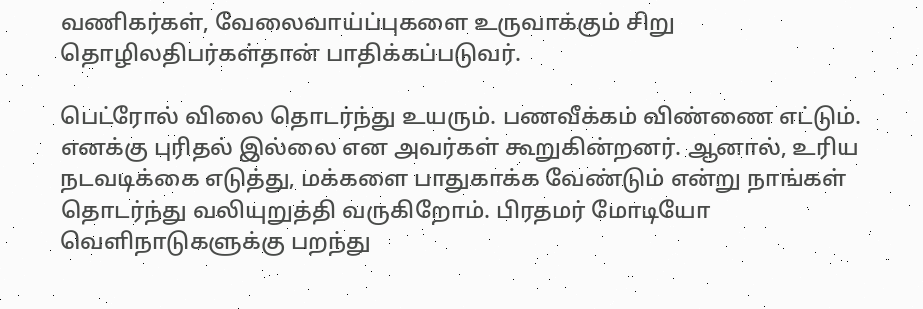வணிகர்கள், வேலைவாய்ப்புகளை உருவாக்கும் சிறு தொழிலதிபர்கள்தான் பாதிக்கப்படுவர்.

பெட்ரோல் விலை தொடர்ந்து உயரும். பணவீக்கம் விண்ணை எட்டும். எனக்கு புரிதல் இல்லை என அவர்கள் கூறுகின்றனர். ஆனால், உரிய நடவடிக்கை எடுத்து, மக்களை பாதுகாக்க வேண்டும் என்று நாங்கள் தொடர்ந்து வலியுறுத்தி வருகிறோம். பிரதமர் மோடியோ வெளிநாடுகளுக்கு பறந்து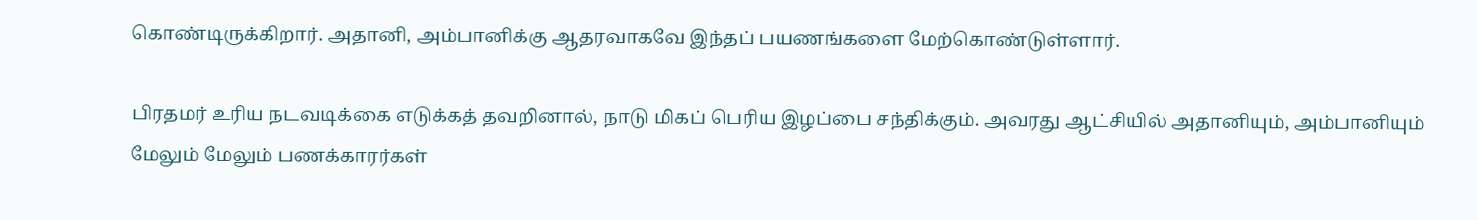கொண்டிருக்கிறார். அதானி, அம்பானிக்கு ஆதரவாகவே இந்தப் பயணங்களை மேற்கொண்டுள்ளார்.

பிரதமர் உரிய நடவடிக்கை எடுக்கத் தவறினால், நாடு மிகப் பெரிய இழப்பை சந்திக்கும். அவரது ஆட்சியில் அதானியும், அம்பானியும் மேலும் மேலும் பணக்காரர்கள்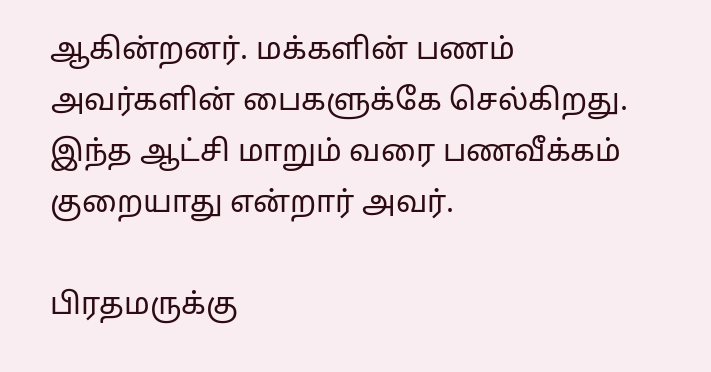ஆகின்றனர். மக்களின் பணம் அவர்களின் பைகளுக்கே செல்கிறது. இந்த ஆட்சி மாறும் வரை பணவீக்கம் குறையாது என்றார் அவர்.

பிரதமருக்கு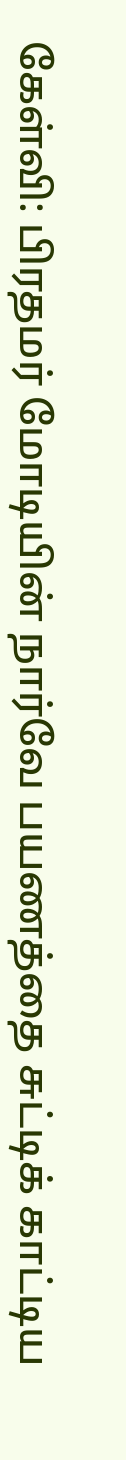கேள்வி: பிரதமர் மோடியின் நார்வே பயணத்தை சுட்டிக் காட்டிய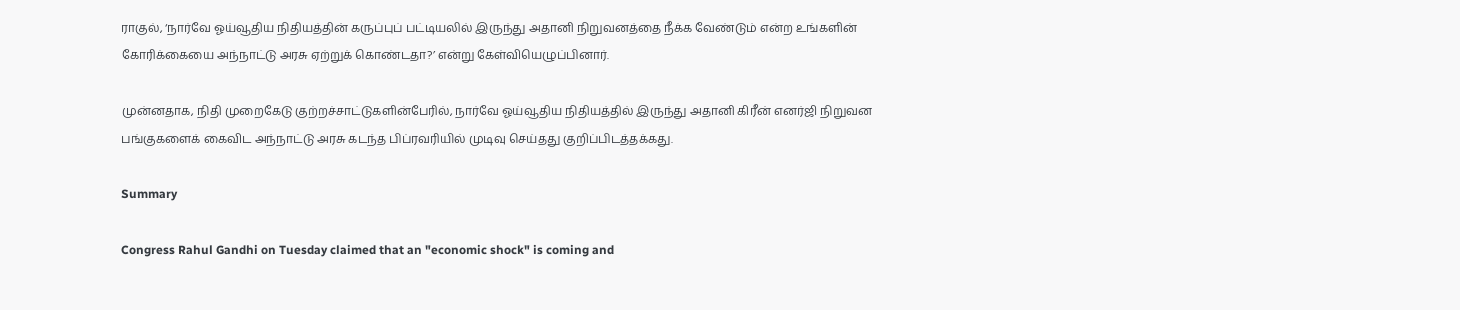ராகுல், ‘நார்வே ஓய்வூதிய நிதியத்தின் கருப்புப் பட்டியலில் இருந்து அதானி நிறுவனத்தை நீக்க வேண்டும் என்ற உங்களின் கோரிக்கையை அந்நாட்டு அரசு ஏற்றுக் கொண்டதா?’ என்று கேள்வியெழுப்பினார்.

முன்னதாக, நிதி முறைகேடு குற்றச்சாட்டுகளின்பேரில், நார்வே ஓய்வூதிய நிதியத்தில் இருந்து அதானி கிரீன் எனர்ஜி நிறுவன பங்குகளைக் கைவிட அந்நாட்டு அரசு கடந்த பிப்ரவரியில் முடிவு செய்தது குறிப்பிடத்தக்கது.

Summary

Congress Rahul Gandhi on Tuesday claimed that an "economic shock" is coming and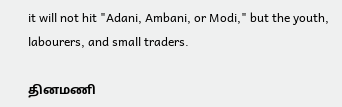it will not hit "Adani, Ambani, or Modi," but the youth, labourers, and small traders.

தினமணி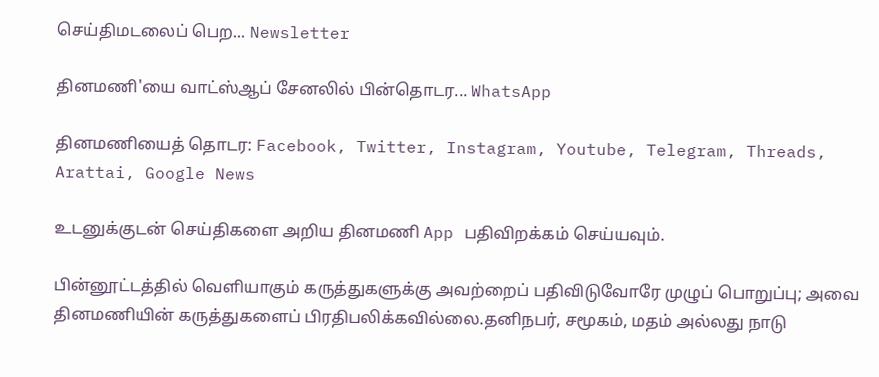செய்திமடலைப் பெற... Newsletter

தினமணி'யை வாட்ஸ்ஆப் சேனலில் பின்தொடர... WhatsApp

தினமணியைத் தொடர: Facebook, Twitter, Instagram, Youtube, Telegram, Threads, Arattai, Google News

உடனுக்குடன் செய்திகளை அறிய தினமணி App பதிவிறக்கம் செய்யவும்.

பின்னூட்டத்தில் வெளியாகும் கருத்துகளுக்கு அவற்றைப் பதிவிடுவோரே முழுப் பொறுப்பு; அவை தினமணியின் கருத்துகளைப் பிரதிபலிக்கவில்லை.தனிநபர், சமூகம், மதம் அல்லது நாடு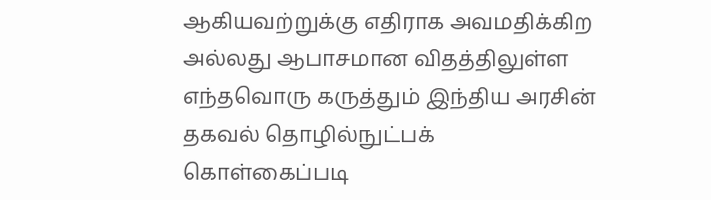ஆகியவற்றுக்கு எதிராக அவமதிக்கிற அல்லது ஆபாசமான விதத்திலுள்ள எந்தவொரு கருத்தும் இந்திய அரசின் தகவல் தொழில்நுட்பக் கொள்கைப்படி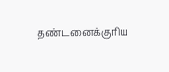தண்டனைக்குரிய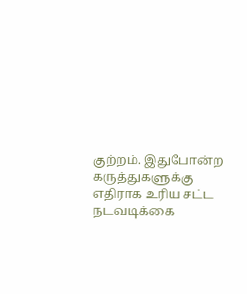குற்றம். இதுபோன்ற கருத்துகளுக்கு எதிராக உரிய சட்ட நடவடிக்கை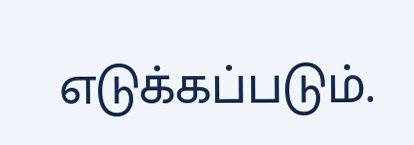எடுக்கப்படும்.